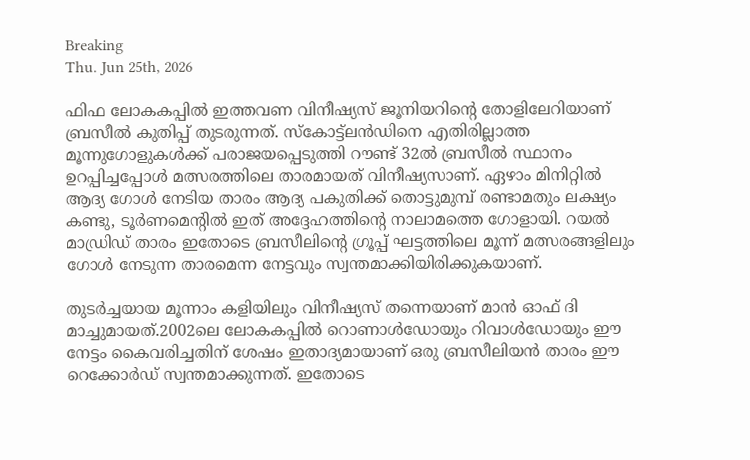Breaking
Thu. Jun 25th, 2026

ഫിഫ ലോകകപ്പിൽ ഇത്തവണ വിനീഷ്യസ് ജൂനിയറിന്റെ തോളിലേറിയാണ് ബ്രസീൽ കുതിപ്പ് തുടരുന്നത്‌. സ്‌കോട്ട്‌ലൻഡിനെ എതിരില്ലാത്ത മൂന്നുഗോളുകൾക്ക് പരാജയപ്പെടുത്തി റൗണ്ട് 32ൽ ബ്രസീൽ സ്ഥാനം ഉറപ്പിച്ചപ്പോൾ മത്സരത്തിലെ താരമായത് വിനീഷ്യസാണ്. ഏഴാം മിനിറ്റിൽ ആദ്യ ഗോൾ നേടിയ താരം ആദ്യ പകുതിക്ക് തൊട്ടുമുമ്പ് രണ്ടാമതും ലക്ഷ്യം കണ്ടു, ടൂർണമെന്റിൽ ഇത് അദ്ദേഹത്തിന്റെ നാലാമത്തെ ഗോളായി. റയൽ മാഡ്രിഡ് താരം ഇതോടെ ബ്രസീലിന്റെ ഗ്രൂപ്പ് ഘട്ടത്തിലെ മൂന്ന് മത്സരങ്ങളിലും ഗോൾ നേടുന്ന താരമെന്ന നേട്ടവും സ്വന്തമാക്കിയിരിക്കുകയാണ്.

തുടർച്ചയായ മൂന്നാം കളിയിലും വിനീഷ്യസ് തന്നെയാണ് മാൻ ഓഫ് ദി മാച്ചുമായത്‌.2002ലെ ലോകകപ്പിൽ റൊണാൾഡോയും റിവാൾഡോയും ഈ നേട്ടം കൈവരിച്ചതിന് ശേഷം ഇതാദ്യമായാണ് ഒരു ബ്രസീലിയൻ താരം ഈ റെക്കോർഡ് സ്വന്തമാക്കുന്നത്. ഇതോടെ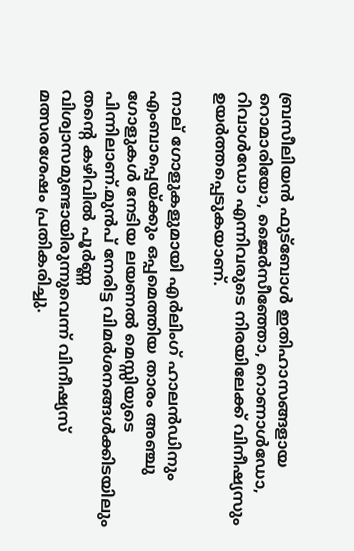ബ്രസീലിയൻ ഫുട്‌ബോൾ ഇതിഹാസങ്ങളായ റൊമാരിയോ, ജൈർസീഞ്ഞോ, റൊണാൾഡോ, റിവാൾഡോ എന്നിവരുടെ നിരയിലേക്ക് വിനീഷ്യസും ഉയർത്തപ്പെടുകയാണ്.

നാല് ഗോളുകളുമായി എർലിംഗ് ഹാലൻഡിനും എംബാപ്പെയ്ക്കും ഒപ്പമെത്തിയ താരം അഞ്ചു ഗോളുകൾ നേടിയ ലയണൽ മെസ്സിയുടെ പിന്നിലാണ്.മുൻപ് നേരിട്ട വിമർശനങ്ങൾക്കിടയിലും തന്റെ കഴിവിൽ പൂർണ്ണ വിശ്വാസമുണ്ടായിരുന്നുവെന്ന് വിനീഷ്യസ് മത്സരശേഷം പ്രതികരിച്ചു.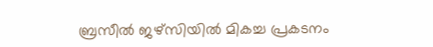ബ്രസീൽ ജഴ്‌സിയിൽ മികച്ച പ്രകടനം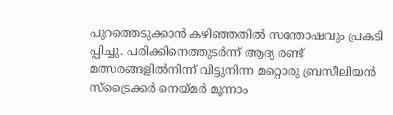പുറത്തെടുക്കാൻ കഴിഞ്ഞതിൽ സന്തോഷവും പ്രകടി പ്പിച്ചു. പരിക്കിനെത്തുടർന്ന് ആദ്യ രണ്ട് മത്സരങ്ങളിൽനിന്ന് വിട്ടുനിന്ന മറ്റൊരു ബ്രസീലിയൻ സ്‌ട്രൈക്കർ നെയ്മർ മൂന്നാം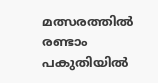മത്സരത്തിൽ രണ്ടാം പകുതിയിൽ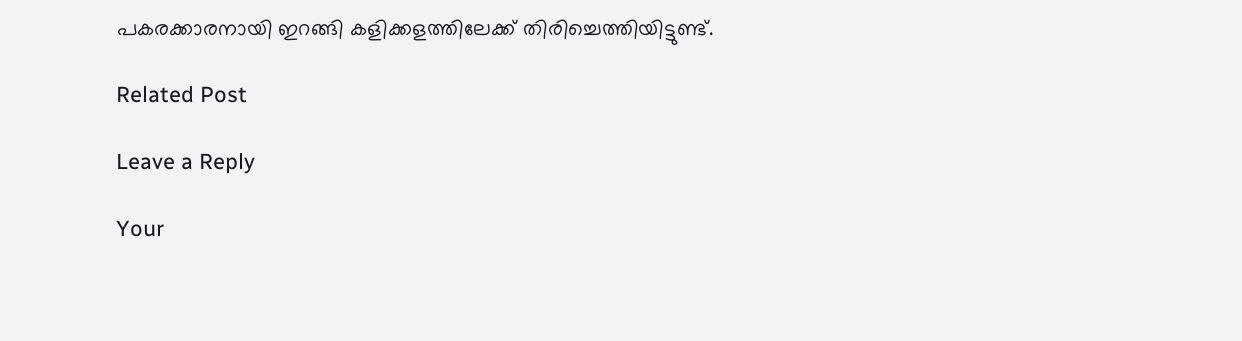പകരക്കാരനായി ഇറങ്ങി കളിക്കളത്തിലേക്ക് തിരിച്ചെത്തിയിട്ടുണ്ട്.

Related Post

Leave a Reply

Your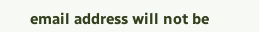email address will not be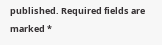published. Required fields are marked *